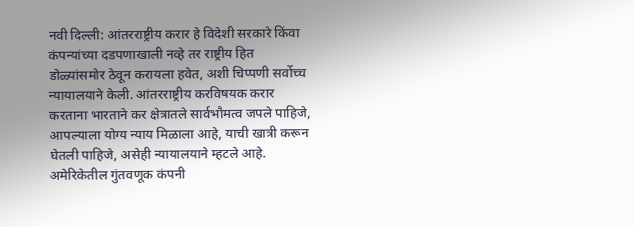नवी दिल्ली: आंतरराष्ट्रीय करार हे विदेशी सरकारे किंवा कंपन्यांच्या दडपणाखाली नव्हे तर राष्ट्रीय हित डोळ्यांसमोर ठेवून करायला हवेत, अशी चिप्पणी सर्वोच्च न्यायालयाने केली. आंतरराष्ट्रीय करविषयक करार करताना भारताने कर क्षेत्रातले सार्वभौमत्व जपले पाहिजे, आपल्याला योग्य न्याय मिळाला आहे, याची खात्री करून घेतली पाहिजे, असेही न्यायालयाने म्हटले आहे.
अमेरिकेतील गुंतवणूक कंपनी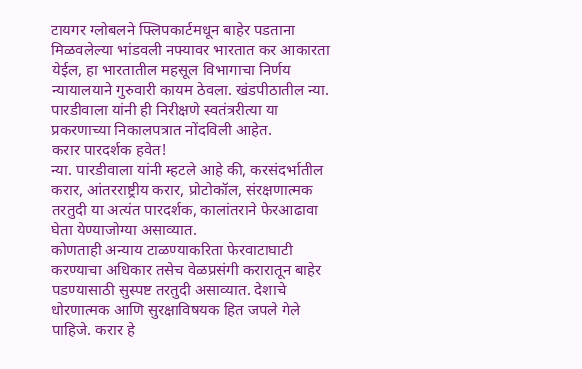टायगर ग्लोबलने फ्लिपकार्टमधून बाहेर पडताना मिळवलेल्या भांडवली नफ्यावर भारतात कर आकारता येईल, हा भारतातील महसूल विभागाचा निर्णय न्यायालयाने गुरुवारी कायम ठेवला. खंडपीठातील न्या. पारडीवाला यांनी ही निरीक्षणे स्वतंत्ररीत्या या प्रकरणाच्या निकालपत्रात नोंदविली आहेत.
करार पारदर्शक हवेत!
न्या. पारडीवाला यांनी म्हटले आहे की, करसंदर्भातील करार, आंतरराष्ट्रीय करार, प्रोटोकॉल, संरक्षणात्मक तरतुदी या अत्यंत पारदर्शक, कालांतराने फेरआढावा घेता येण्याजोग्या असाव्यात.
कोणताही अन्याय टाळण्याकरिता फेरवाटाघाटी करण्याचा अधिकार तसेच वेळप्रसंगी करारातून बाहेर पडण्यासाठी सुस्पष्ट तरतुदी असाव्यात. देशाचे धोरणात्मक आणि सुरक्षाविषयक हित जपले गेले पाहिजे. करार हे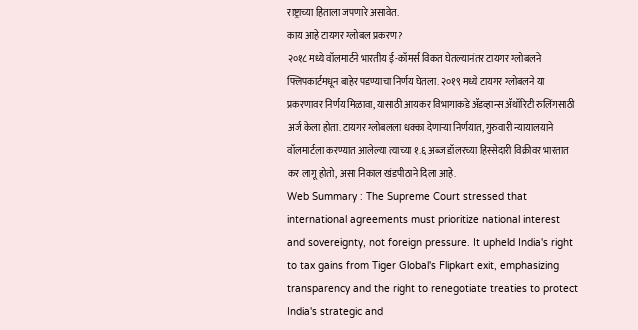राष्ट्राच्या हिताला जपणारे असावेत.
काय आहे टायगर ग्लोबल प्रकरण?
२०१८ मध्ये वॉलमार्टने भारतीय ई-कॉमर्स विकत घेतल्यानंतर टायगर ग्लोबलने फ्लिपकार्टमधून बाहेर पडण्याचा निर्णय घेतला. २०१९ मध्ये टायगर ग्लोबलने या प्रकरणावर निर्णय मिळावा, यासाठी आयकर विभागाकडे ॲडव्हान्स ॲथॉरिटी रुलिंगसाठी अर्ज केला होता. टायगर ग्लोबलला धक्का देणाऱ्या निर्णयात, गुरुवारी न्यायालयाने वॉलमार्टला करण्यात आलेल्या त्याच्या १.६ अब्ज डॉलरच्या हिस्सेदारी विक्रीवर भारतात कर लागू होतो, असा निकाल खंडपीठाने दिला आहे.
Web Summary : The Supreme Court stressed that international agreements must prioritize national interest and sovereignty, not foreign pressure. It upheld India's right to tax gains from Tiger Global's Flipkart exit, emphasizing transparency and the right to renegotiate treaties to protect India's strategic and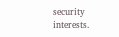security interests.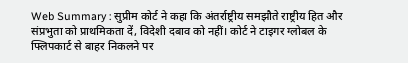Web Summary : सुप्रीम कोर्ट ने कहा कि अंतर्राष्ट्रीय समझौते राष्ट्रीय हित और संप्रभुता को प्राथमिकता दें, विदेशी दबाव को नहीं। कोर्ट ने टाइगर ग्लोबल के फ्लिपकार्ट से बाहर निकलने पर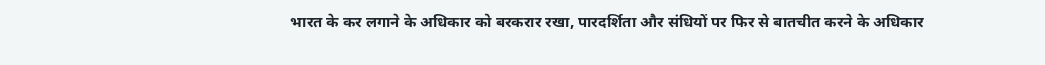भारत के कर लगाने के अधिकार को बरकरार रखा, पारदर्शिता और संधियों पर फिर से बातचीत करने के अधिकार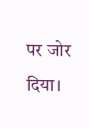पर जोर दिया।